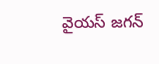వైయస్ జగన్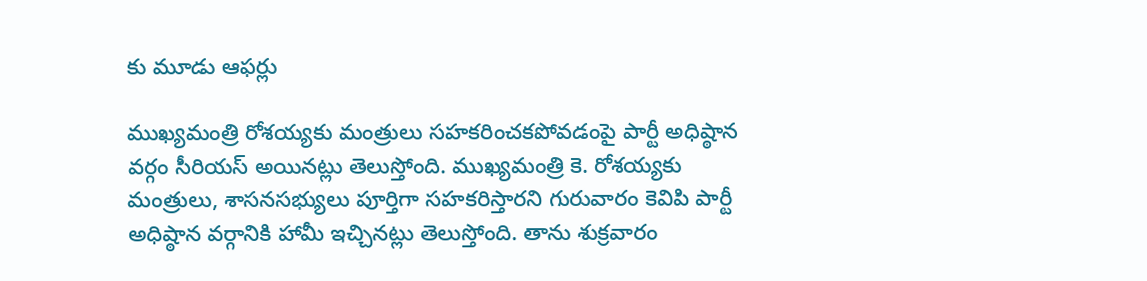కు మూడు ఆఫర్లు

ముఖ్యమంత్రి రోశయ్యకు మంత్రులు సహకరించకపోవడంపై పార్టీ అధిష్ఠాన వర్గం సీరియస్ అయినట్లు తెలుస్తోంది. ముఖ్యమంత్రి కె. రోశయ్యకు మంత్రులు, శాసనసభ్యులు పూర్తిగా సహకరిస్తారని గురువారం కెవిపి పార్టీ అధిష్ఠాన వర్గానికి హామీ ఇచ్చినట్లు తెలుస్తోంది. తాను శుక్రవారం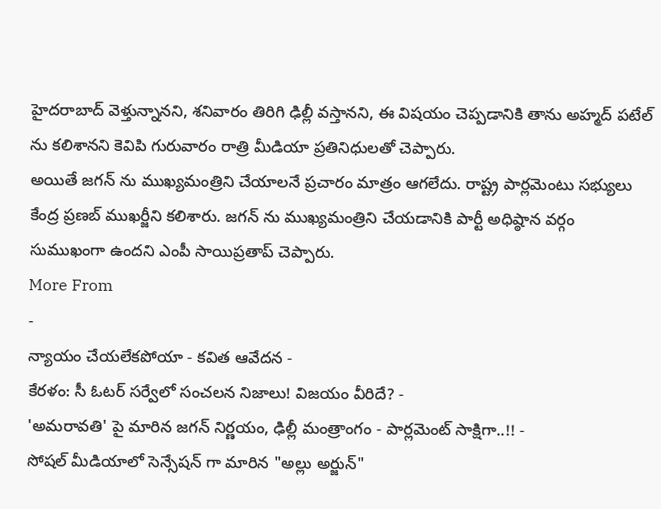హైదరాబాద్ వెళ్తున్నానని, శనివారం తిరిగి ఢిల్లీ వస్తానని, ఈ విషయం చెప్పడానికి తాను అహ్మద్ పటేల్ ను కలిశానని కెవిపి గురువారం రాత్రి మీడియా ప్రతినిధులతో చెప్పారు.
అయితే జగన్ ను ముఖ్యమంత్రిని చేయాలనే ప్రచారం మాత్రం ఆగలేదు. రాష్ట్ర పార్లమెంటు సభ్యులు కేంద్ర ప్రణబ్ ముఖర్జీని కలిశారు. జగన్ ను ముఖ్యమంత్రిని చేయడానికి పార్టీ అధిష్ఠాన వర్గం సుముఖంగా ఉందని ఎంపీ సాయిప్రతాప్ చెప్పారు.
More From
-
న్యాయం చేయలేకపోయా - కవిత ఆవేదన -
కేరళం: సీ ఓటర్ సర్వేలో సంచలన నిజాలు! విజయం వీరిదే? -
'అమరావతి' పై మారిన జగన్ నిర్ణయం, ఢిల్లీ మంత్రాంగం - పార్లమెంట్ సాక్షిగా..!! -
సోషల్ మీడియాలో సెన్సేషన్ గా మారిన "అల్లు అర్జున్"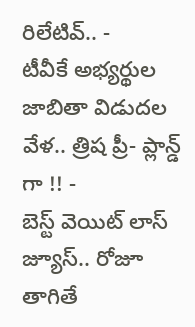రిలేటివ్.. -
టీవీకే అభ్యర్థుల జాబితా విడుదల వేళ.. త్రిష ప్రీ- ప్లాన్డ్ గా !! -
బెస్ట్ వెయిట్ లాస్ జ్యూస్.. రోజూ తాగితే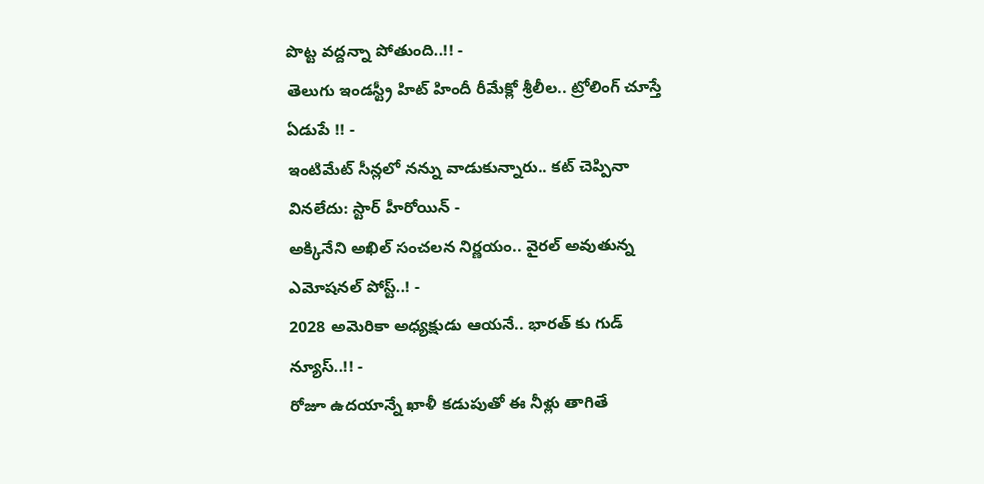పొట్ట వద్దన్నా పోతుంది..!! -
తెలుగు ఇండస్ట్రీ హిట్ హిందీ రీమేక్లో శ్రీలీల.. ట్రోలింగ్ చూస్తే ఏడుపే !! -
ఇంటిమేట్ సీన్లలో నన్ను వాడుకున్నారు.. కట్ చెప్పినా వినలేదు: స్టార్ హీరోయిన్ -
అక్కినేని అఖిల్ సంచలన నిర్ణయం.. వైరల్ అవుతున్న ఎమోషనల్ పోస్ట్..! -
2028 అమెరికా అధ్యక్షుడు ఆయనే.. భారత్ కు గుడ్ న్యూస్..!! -
రోజూ ఉదయాన్నే ఖాళీ కడుపుతో ఈ నీళ్లు తాగితే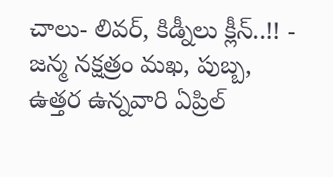చాలు- లివర్, కిడ్నీలు క్లీన్..!! -
జన్మ నక్షత్రం మఖ, పుబ్బ, ఉత్తర ఉన్నవారి ఏప్రిల్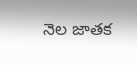నెల జాతక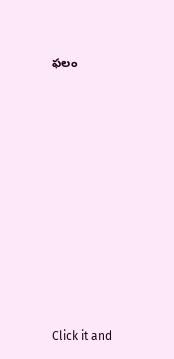ఫలం












Click it and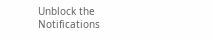Unblock the Notifications